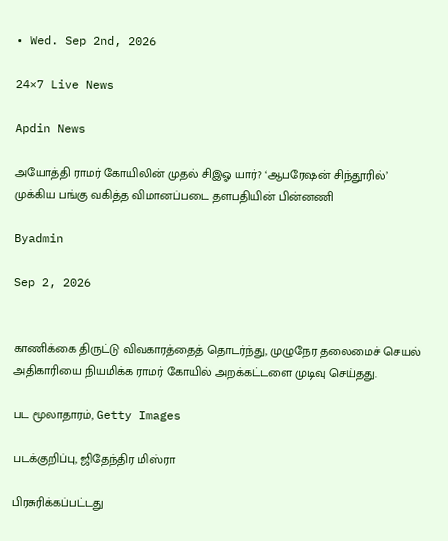• Wed. Sep 2nd, 2026

24×7 Live News

Apdin News

அயோத்தி ராமர் கோயிலின் முதல் சிஇஓ யார்? ‘ஆபரேஷன் சிந்தூரில்’ முக்கிய பங்கு வகித்த விமானப்படை தளபதியின் பின்னணி

Byadmin

Sep 2, 2026


காணிக்கை திருட்டு விவகாரத்தைத் தொடர்ந்து, முழுநேர தலைமைச் செயல் அதிகாரியை நியமிக்க ராமர் கோயில் அறக்கட்டளை முடிவு செய்தது.

பட மூலாதாரம், Getty Images

படக்குறிப்பு, ஜிதேந்திர மிஸ்ரா

பிரசுரிக்கப்பட்டது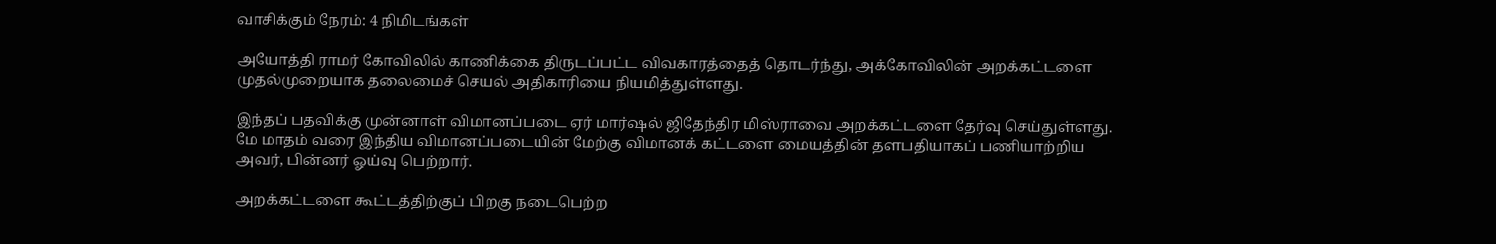வாசிக்கும் நேரம்: 4 நிமிடங்கள்

அயோத்தி ராமர் கோவிலில் காணிக்கை திருடப்பட்ட விவகாரத்தைத் தொடர்ந்து, அக்கோவிலின் அறக்கட்டளை முதல்முறையாக தலைமைச் செயல் அதிகாரியை நியமித்துள்ளது.

இந்தப் பதவிக்கு முன்னாள் விமானப்படை ஏர் மார்ஷல் ஜிதேந்திர மிஸ்ராவை அறக்கட்டளை தேர்வு செய்துள்ளது. மே மாதம் வரை இந்திய விமானப்படையின் மேற்கு விமானக் கட்டளை மையத்தின் தளபதியாகப் பணியாற்றிய அவர், பின்னர் ஓய்வு பெற்றார்.

அறக்கட்டளை கூட்டத்திற்குப் பிறகு நடைபெற்ற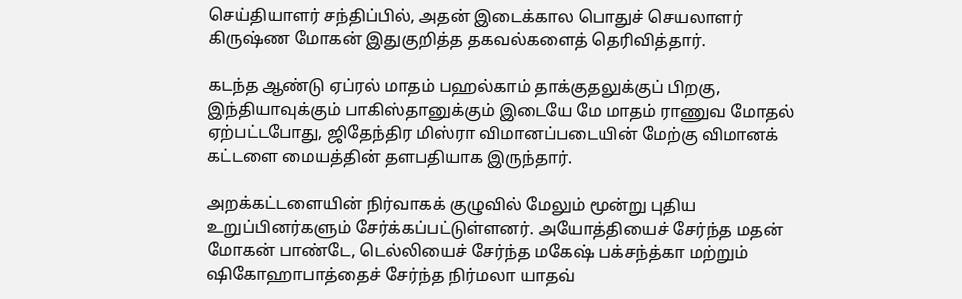செய்தியாளர் சந்திப்பில், அதன் இடைக்கால பொதுச் செயலாளர் கிருஷ்ண மோகன் இதுகுறித்த தகவல்களைத் தெரிவித்தார்.

கடந்த ஆண்டு ஏப்ரல் மாதம் பஹல்காம் தாக்குதலுக்குப் பிறகு, இந்தியாவுக்கும் பாகிஸ்தானுக்கும் இடையே மே மாதம் ராணுவ மோதல் ஏற்பட்டபோது, ஜிதேந்திர மிஸ்ரா விமானப்படையின் மேற்கு விமானக் கட்டளை மையத்தின் தளபதியாக இருந்தார்.

அறக்கட்டளையின் நிர்வாகக் குழுவில் மேலும் மூன்று புதிய உறுப்பினர்களும் சேர்க்கப்பட்டுள்ளனர். அயோத்தியைச் சேர்ந்த மதன் மோகன் பாண்டே, டெல்லியைச் சேர்ந்த மகேஷ் பக்சந்த்கா மற்றும் ஷிகோஹாபாத்தைச் சேர்ந்த நிர்மலா யாதவ்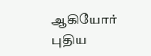ஆகியோர் புதிய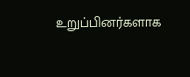உறுப்பினர்களாக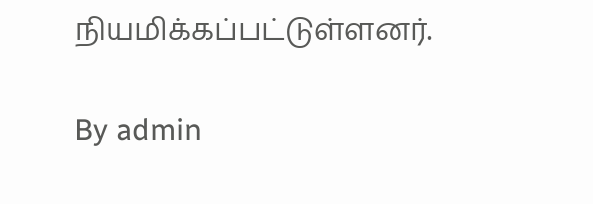நியமிக்கப்பட்டுள்ளனர்.

By admin